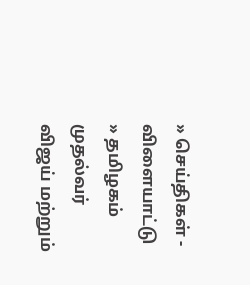» செய்திகள் - விளையாட்டு » தமிழகம்
முதல்வர் விஜய் மற்றும்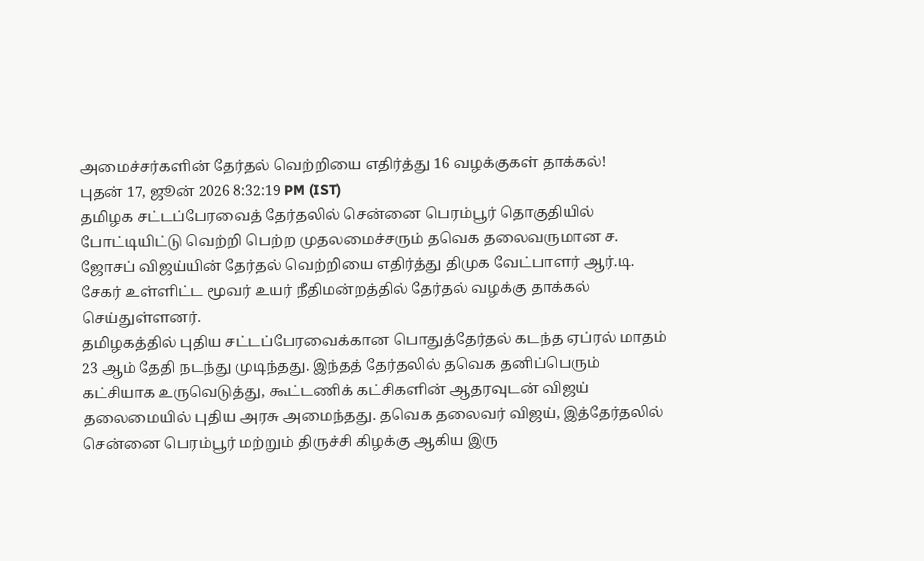அமைச்சர்களின் தேர்தல் வெற்றியை எதிர்த்து 16 வழக்குகள் தாக்கல்!
புதன் 17, ஜூன் 2026 8:32:19 PM (IST)
தமிழக சட்டப்பேரவைத் தேர்தலில் சென்னை பெரம்பூர் தொகுதியில் போட்டியிட்டு வெற்றி பெற்ற முதலமைச்சரும் தவெக தலைவருமான ச. ஜோசப் விஜய்யின் தேர்தல் வெற்றியை எதிர்த்து திமுக வேட்பாளர் ஆர்.டி. சேகர் உள்ளிட்ட மூவர் உயர் நீதிமன்றத்தில் தேர்தல் வழக்கு தாக்கல் செய்துள்ளனர்.
தமிழகத்தில் புதிய சட்டப்பேரவைக்கான பொதுத்தேர்தல் கடந்த ஏப்ரல் மாதம் 23 ஆம் தேதி நடந்து முடிந்தது. இந்தத் தேர்தலில் தவெக தனிப்பெரும் கட்சியாக உருவெடுத்து, கூட்டணிக் கட்சிகளின் ஆதரவுடன் விஜய் தலைமையில் புதிய அரசு அமைந்தது. தவெக தலைவர் விஜய், இத்தேர்தலில் சென்னை பெரம்பூர் மற்றும் திருச்சி கிழக்கு ஆகிய இரு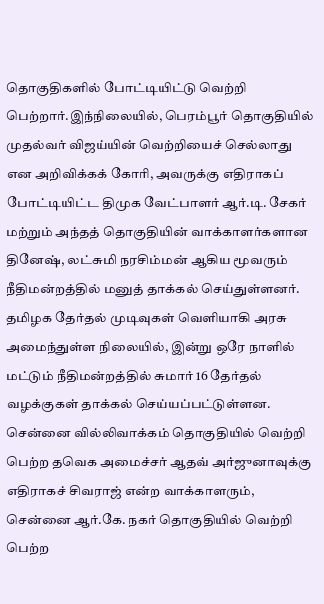தொகுதிகளில் போட்டியிட்டு வெற்றி பெற்றார்.இந்நிலையில், பெரம்பூர் தொகுதியில் முதல்வர் விஜய்யின் வெற்றியைச் செல்லாது என அறிவிக்கக் கோரி, அவருக்கு எதிராகப் போட்டியிட்ட திமுக வேட்பாளர் ஆர்.டி. சேகர் மற்றும் அந்தத் தொகுதியின் வாக்காளர்களான தினேஷ், லட்சுமி நரசிம்மன் ஆகிய மூவரும் நீதிமன்றத்தில் மனுத் தாக்கல் செய்துள்ளனர்.
தமிழக தேர்தல் முடிவுகள் வெளியாகி அரசு அமைந்துள்ள நிலையில், இன்று ஒரே நாளில் மட்டும் நீதிமன்றத்தில் சுமார் 16 தேர்தல் வழக்குகள் தாக்கல் செய்யப்பட்டுள்ளன. சென்னை வில்லிவாக்கம் தொகுதியில் வெற்றி பெற்ற தவெக அமைச்சர் ஆதவ் அர்ஜுனாவுக்கு எதிராகச் சிவராஜ் என்ற வாக்காளரும், சென்னை ஆர்.கே. நகர் தொகுதியில் வெற்றி பெற்ற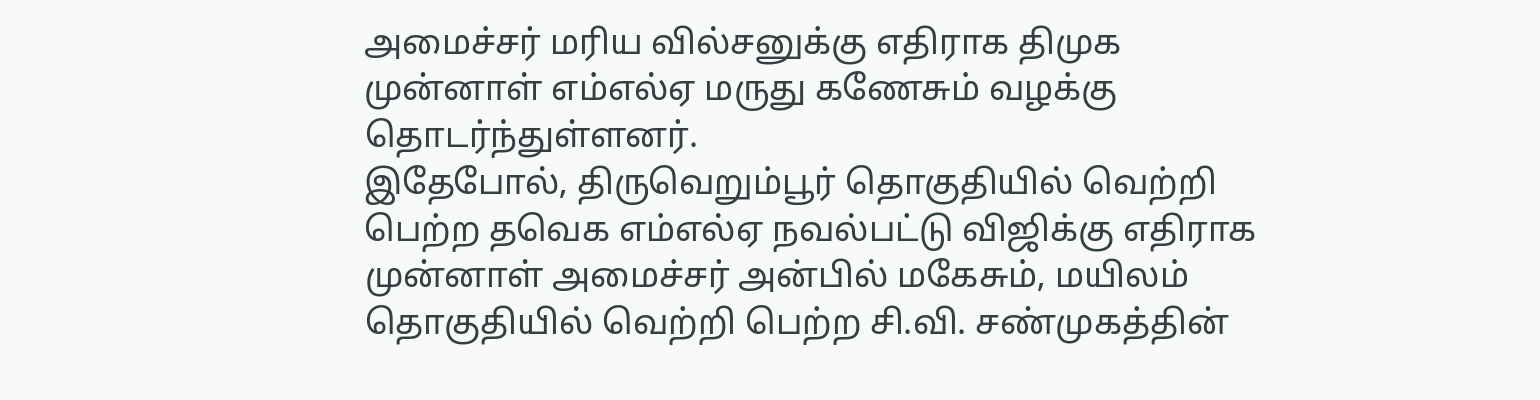அமைச்சர் மரிய வில்சனுக்கு எதிராக திமுக முன்னாள் எம்எல்ஏ மருது கணேசும் வழக்கு தொடர்ந்துள்ளனர்.
இதேபோல், திருவெறும்பூர் தொகுதியில் வெற்றி பெற்ற தவெக எம்எல்ஏ நவல்பட்டு விஜிக்கு எதிராக முன்னாள் அமைச்சர் அன்பில் மகேசும், மயிலம் தொகுதியில் வெற்றி பெற்ற சி.வி. சண்முகத்தின்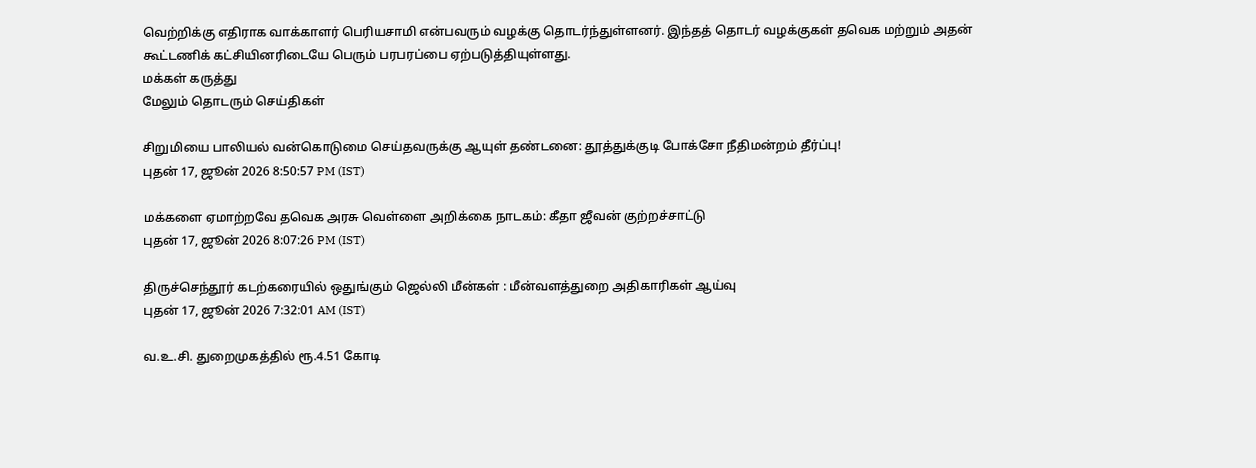வெற்றிக்கு எதிராக வாக்காளர் பெரியசாமி என்பவரும் வழக்கு தொடர்ந்துள்ளனர். இந்தத் தொடர் வழக்குகள் தவெக மற்றும் அதன் கூட்டணிக் கட்சியினரிடையே பெரும் பரபரப்பை ஏற்படுத்தியுள்ளது.
மக்கள் கருத்து
மேலும் தொடரும் செய்திகள்

சிறுமியை பாலியல் வன்கொடுமை செய்தவருக்கு ஆயுள் தண்டனை: தூத்துக்குடி போக்சோ நீதிமன்றம் தீர்ப்பு!
புதன் 17, ஜூன் 2026 8:50:57 PM (IST)

மக்களை ஏமாற்றவே தவெக அரசு வெள்ளை அறிக்கை நாடகம்: கீதா ஜீவன் குற்றச்சாட்டு
புதன் 17, ஜூன் 2026 8:07:26 PM (IST)

திருச்செந்தூர் கடற்கரையில் ஒதுங்கும் ஜெல்லி மீன்கள் : மீன்வளத்துறை அதிகாரிகள் ஆய்வு
புதன் 17, ஜூன் 2026 7:32:01 AM (IST)

வ.உ.சி. துறைமுகத்தில் ரூ.4.51 கோடி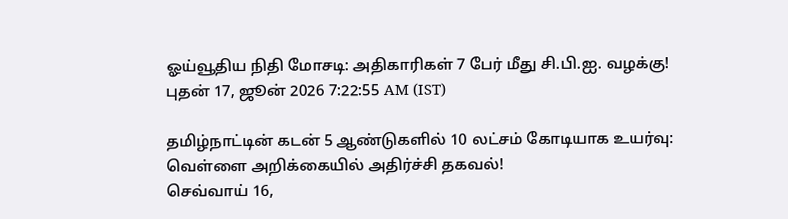ஓய்வூதிய நிதி மோசடி: அதிகாரிகள் 7 பேர் மீது சி.பி.ஐ. வழக்கு!
புதன் 17, ஜூன் 2026 7:22:55 AM (IST)

தமிழ்நாட்டின் கடன் 5 ஆண்டுகளில் 10 லட்சம் கோடியாக உயர்வு: வெள்ளை அறிக்கையில் அதிர்ச்சி தகவல்!
செவ்வாய் 16,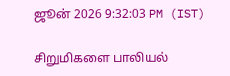ஜூன் 2026 9:32:03 PM (IST)

சிறுமிகளை பாலியல்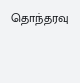தொந்தரவு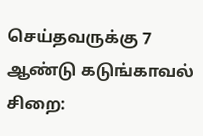செய்தவருக்கு 7 ஆண்டு கடுங்காவல் சிறை: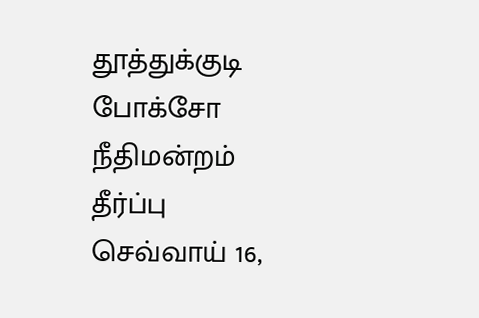தூத்துக்குடி போக்சோ நீதிமன்றம் தீர்ப்பு
செவ்வாய் 16,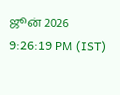ஜூன் 2026 9:26:19 PM (IST)